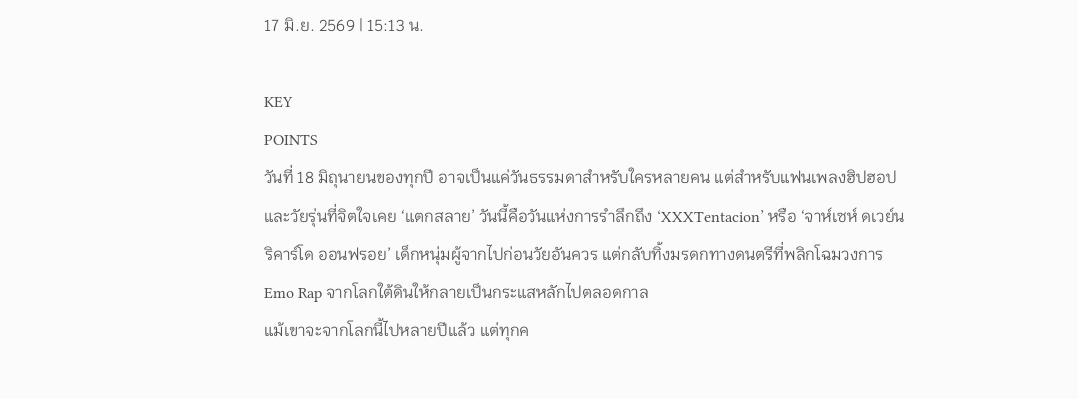17 มิ.ย. 2569 | 15:13 น.

KEY
POINTS
วันที่ 18 มิถุนายนของทุกปี อาจเป็นแค่วันธรรมดาสำหรับใครหลายคน แต่สำหรับแฟนเพลงฮิปฮอปและวัยรุ่นที่จิตใจเคย ‘แตกสลาย’ วันนี้คือวันแห่งการรำลึกถึง ‘XXXTentacion’ หรือ ‘จาห์เซห์ ดเวย์น ริคาร์โด ออนฟรอย’ เด็กหนุ่มผู้จากไปก่อนวัยอันควร แต่กลับทิ้งมรดกทางดนตรีที่พลิกโฉมวงการ Emo Rap จากโลกใต้ดินให้กลายเป็นกระแสหลักไปตลอดกาล
แม้เขาจะจากโลกนี้ไปหลายปีแล้ว แต่ทุกค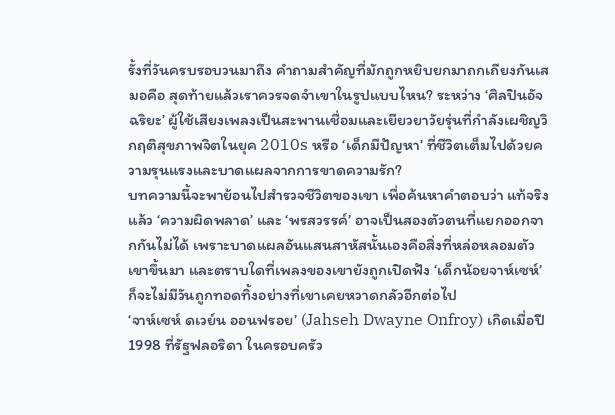รั้งที่วันครบรอบวนมาถึง คำถามสำคัญที่มักถูกหยิบยกมาถกเถียงกันเสมอคือ สุดท้ายแล้วเราควรจดจำเขาในรูปแบบไหน? ระหว่าง ‘ศิลปินอัจฉริยะ’ ผู้ใช้เสียงเพลงเป็นสะพานเชื่อมและเยียวยาวัยรุ่นที่กำลังเผชิญวิกฤติสุขภาพจิตในยุค 2010s หรือ ‘เด็กมีปัญหา’ ที่ชีวิตเต็มไปด้วยความรุนแรงและบาดแผลจากการขาดความรัก?
บทความนี้จะพาย้อนไปสำรวจชีวิตของเขา เพื่อค้นหาคำตอบว่า แท้จริงแล้ว ‘ความผิดพลาด’ และ ‘พรสวรรค์’ อาจเป็นสองตัวตนที่แยกออกจากกันไม่ได้ เพราะบาดแผลอันแสนสาหัสนั้นเองคือสิ่งที่หล่อหลอมตัวเขาขึ้นมา และตราบใดที่เพลงของเขายังถูกเปิดฟัง ‘เด็กน้อยจาห์เซห์’ ก็จะไม่มีวันถูกทอดทิ้งอย่างที่เขาเคยหวาดกลัวอีกต่อไป
‘จาห์เซห์ ดเวย์น ออนฟรอย’ (Jahseh Dwayne Onfroy) เกิดเมื่อปี 1998 ที่รัฐฟลอริดา ในครอบครัว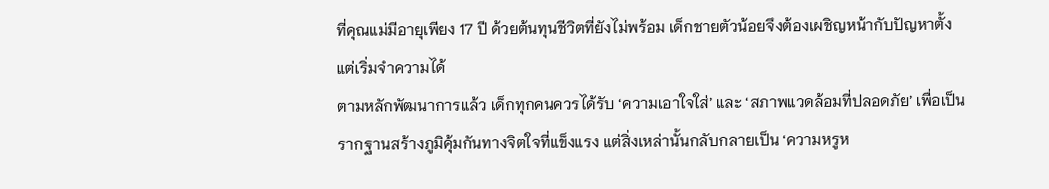ที่คุณแม่มีอายุเพียง 17 ปี ด้วยต้นทุนชีวิตที่ยังไม่พร้อม เด็กชายตัวน้อยจึงต้องเผชิญหน้ากับปัญหาตั้งแต่เริ่มจำความได้
ตามหลักพัฒนาการแล้ว เด็กทุกคนควรได้รับ ‘ความเอาใจใส่’ และ ‘สภาพแวดล้อมที่ปลอดภัย’ เพื่อเป็นรากฐานสร้างภูมิคุ้มกันทางจิตใจที่แข็งแรง แต่สิ่งเหล่านั้นกลับกลายเป็น ‘ความหรูห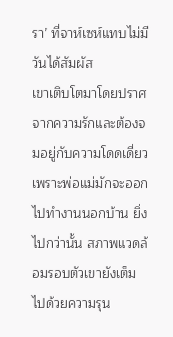รา’ ที่จาห์เซห์แทบไม่มีวันได้สัมผัส
เขาเติบโตมาโดยปราศจากความรักและต้องจมอยู่กับความโดดเดี่ยวเพราะพ่อแม่มักจะออกไปทำงานนอกบ้าน ยิ่งไปกว่านั้น สภาพแวดล้อมรอบตัวเขายังเต็มไปด้วยความรุน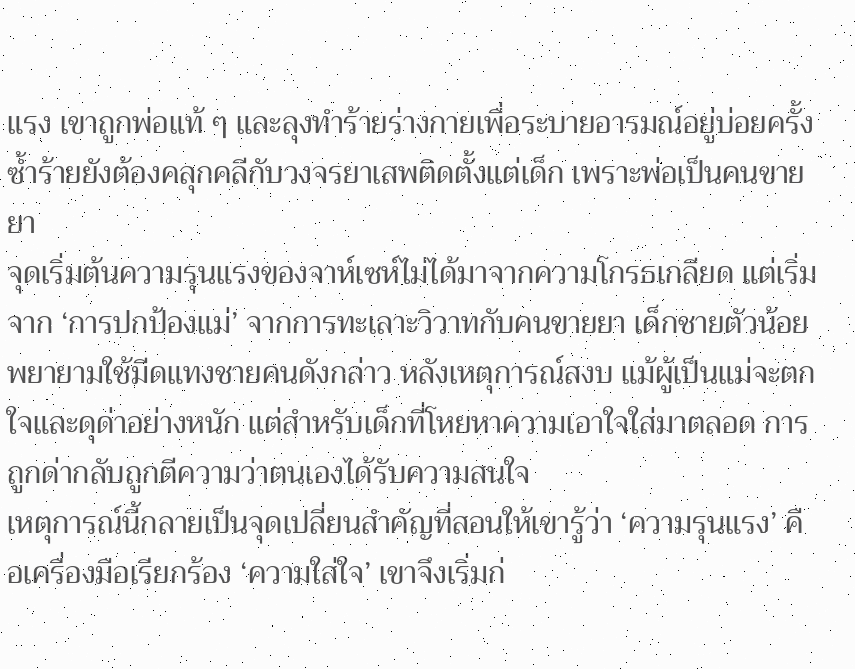แรง เขาถูกพ่อแท้ ๆ และลุงทำร้ายร่างกายเพื่อระบายอารมณ์อยู่บ่อยครั้ง ซ้ำร้ายยังต้องคลุกคลีกับวงจรยาเสพติดตั้งแต่เด็ก เพราะพ่อเป็นคนขายยา
จุดเริ่มต้นความรุนแรงของจาห์เซห์ไม่ได้มาจากความโกรธเกลียด แต่เริ่มจาก ‘การปกป้องแม่’ จากการทะเลาะวิวาทกับคนขายยา เด็กชายตัวน้อยพยายามใช้มีดแทงชายคนดังกล่าว หลังเหตุการณ์สงบ แม้ผู้เป็นแม่จะตกใจและดุด่าอย่างหนัก แต่สำหรับเด็กที่โหยหาความเอาใจใส่มาตลอด การถูกด่ากลับถูกตีความว่าตนเองได้รับความสนใจ
เหตุการณ์นี้กลายเป็นจุดเปลี่ยนสำคัญที่สอนให้เขารู้ว่า ‘ความรุนแรง’ คือเครื่องมือเรียกร้อง ‘ความใส่ใจ’ เขาจึงเริ่มก่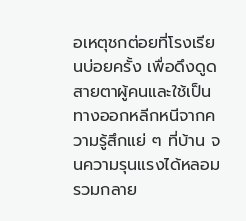อเหตุชกต่อยที่โรงเรียนบ่อยครั้ง เพื่อดึงดูดสายตาผู้คนและใช้เป็นทางออกหลีกหนีจากความรู้สึกแย่ ๆ ที่บ้าน จนความรุนแรงได้หลอมรวมกลาย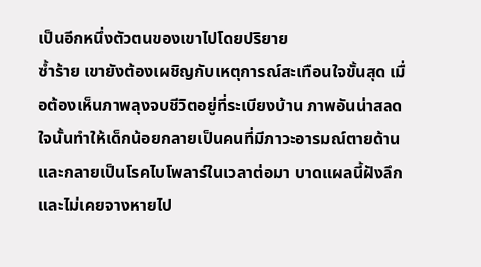เป็นอีกหนึ่งตัวตนของเขาไปโดยปริยาย
ซ้ำร้าย เขายังต้องเผชิญกับเหตุการณ์สะเทือนใจขั้นสุด เมื่อต้องเห็นภาพลุงจบชีวิตอยู่ที่ระเบียงบ้าน ภาพอันน่าสลดใจนั้นทำให้เด็กน้อยกลายเป็นคนที่มีภาวะอารมณ์ตายด้าน และกลายเป็นโรคไบโพลาร์ในเวลาต่อมา บาดแผลนี้ฝังลึกและไม่เคยจางหายไป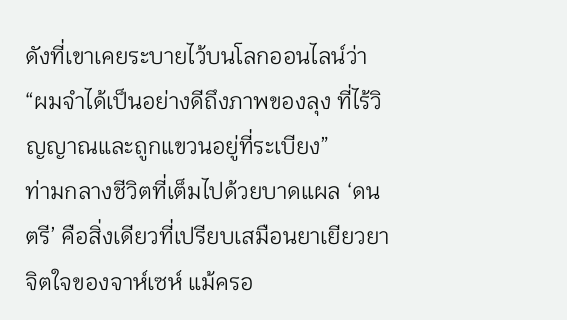ดังที่เขาเคยระบายไว้บนโลกออนไลน์ว่า
“ผมจำได้เป็นอย่างดีถึงภาพของลุง ที่ไร้วิญญาณและถูกแขวนอยู่ที่ระเบียง”
ท่ามกลางชีวิตที่เต็มไปด้วยบาดแผล ‘ดนตรี’ คือสิ่งเดียวที่เปรียบเสมือนยาเยียวยาจิตใจของจาห์เซห์ แม้ครอ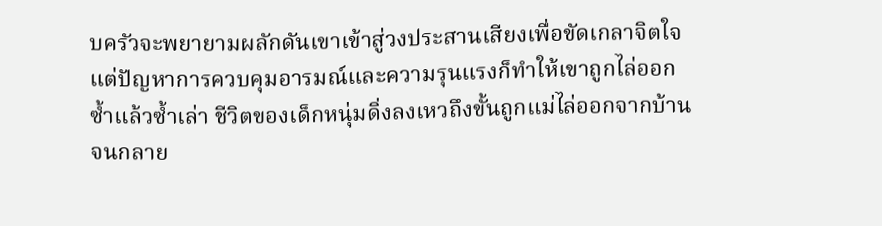บครัวจะพยายามผลักดันเขาเข้าสู่วงประสานเสียงเพื่อขัดเกลาจิตใจ แต่ปัญหาการควบคุมอารมณ์และความรุนแรงก็ทำให้เขาถูกไล่ออกซ้ำแล้วซ้ำเล่า ชีวิตของเด็กหนุ่มดิ่งลงเหวถึงขั้นถูกแม่ไล่ออกจากบ้านจนกลาย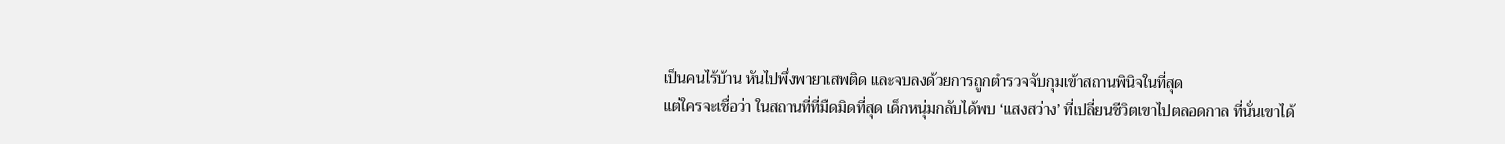เป็นคนไร้บ้าน หันไปพึ่งพายาเสพติด และจบลงด้วยการถูกตำรวจจับกุมเข้าสถานพินิจในที่สุด
แต่ใครจะเชื่อว่า ในสถานที่ที่มืดมิดที่สุด เด็กหนุ่มกลับได้พบ ‘แสงสว่าง’ ที่เปลี่ยนชีวิตเขาไปตลอดกาล ที่นั่นเขาได้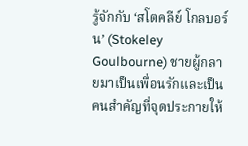รู้จักกับ ‘สโตคลีย์ โกลบอร์น’ (Stokeley Goulbourne) ชายผู้กลายมาเป็นเพื่อนรักและเป็นคนสำคัญที่จุดประกายให้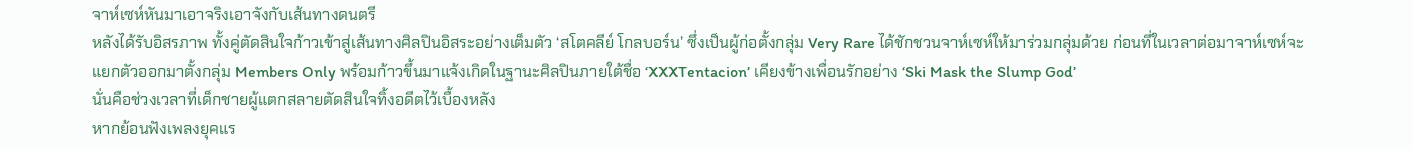จาห์เซห์หันมาเอาจริงเอาจังกับเส้นทางดนตรี
หลังได้รับอิสรภาพ ทั้งคู่ตัดสินใจก้าวเข้าสู่เส้นทางศิลปินอิสระอย่างเต็มตัว ‘สโตคลีย์ โกลบอร์น’ ซึ่งเป็นผู้ก่อตั้งกลุ่ม Very Rare ได้ชักชวนจาห์เซห์ให้มาร่วมกลุ่มด้วย ก่อนที่ในเวลาต่อมาจาห์เซห์จะแยกตัวออกมาตั้งกลุ่ม Members Only พร้อมก้าวขึ้นมาแจ้งเกิดในฐานะศิลปินภายใต้ชื่อ ‘XXXTentacion’ เคียงข้างเพื่อนรักอย่าง ‘Ski Mask the Slump God’
นั่นคือช่วงเวลาที่เด็กชายผู้แตกสลายตัดสินใจทิ้งอดีตไว้เบื้องหลัง
หากย้อนฟังเพลงยุคแร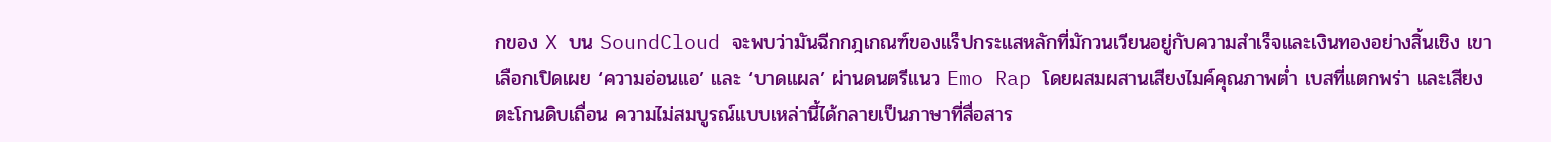กของ X บน SoundCloud จะพบว่ามันฉีกกฎเกณฑ์ของแร็ปกระแสหลักที่มักวนเวียนอยู่กับความสำเร็จและเงินทองอย่างสิ้นเชิง เขาเลือกเปิดเผย ‘ความอ่อนแอ’ และ ‘บาดแผล’ ผ่านดนตรีแนว Emo Rap โดยผสมผสานเสียงไมค์คุณภาพต่ำ เบสที่แตกพร่า และเสียงตะโกนดิบเถื่อน ความไม่สมบูรณ์แบบเหล่านี้ได้กลายเป็นภาษาที่สื่อสาร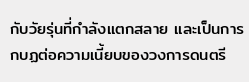กับวัยรุ่นที่กำลังแตกสลาย และเป็นการกบฏต่อความเนี้ยบของวงการดนตรี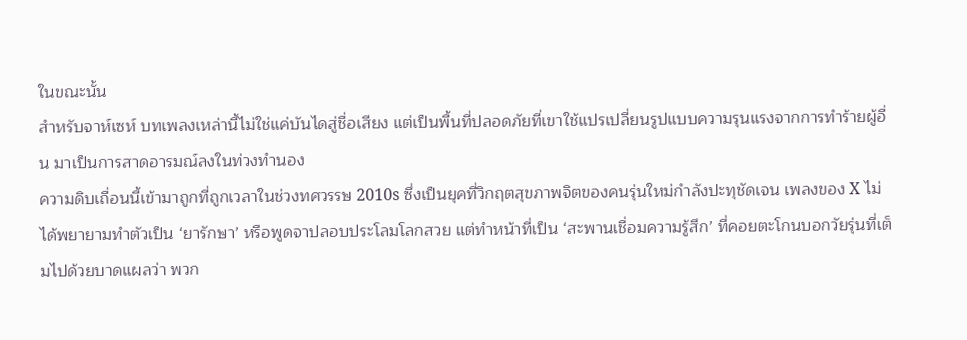ในขณะนั้น
สำหรับจาห์เซห์ บทเพลงเหล่านี้ไม่ใช่แค่บันไดสู่ชื่อเสียง แต่เป็นพื้นที่ปลอดภัยที่เขาใช้แปรเปลี่ยนรูปแบบความรุนแรงจากการทำร้ายผู้อื่น มาเป็นการสาดอารมณ์ลงในท่วงทำนอง
ความดิบเถื่อนนี้เข้ามาถูกที่ถูกเวลาในช่วงทศวรรษ 2010s ซึ่งเป็นยุคที่วิกฤตสุขภาพจิตของคนรุ่นใหม่กำลังปะทุชัดเจน เพลงของ X ไม่ได้พยายามทำตัวเป็น ‘ยารักษา’ หรือพูดจาปลอบประโลมโลกสวย แต่ทำหน้าที่เป็น ‘สะพานเชื่อมความรู้สึก’ ที่คอยตะโกนบอกวัยรุ่นที่เต็มไปด้วยบาดแผลว่า พวก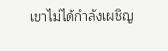เขาไม่ได้กำลังเผชิญ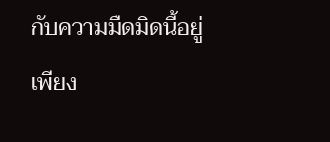กับความมืดมิดนี้อยู่เพียง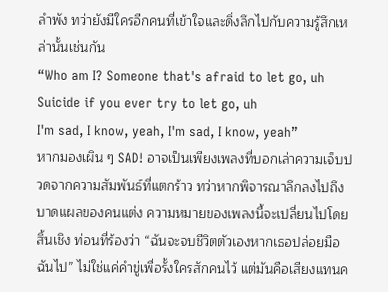ลำพัง ทว่ายังมีใครอีกคนที่เข้าใจและดิ่งลึกไปกับความรู้สึกเหล่านั้นเช่นกัน
“Who am I? Someone that's afraid to let go, uh
Suicide if you ever try to let go, uh
I'm sad, I know, yeah, I'm sad, I know, yeah”
หากมองเผิน ๆ SAD! อาจเป็นเพียงเพลงที่บอกเล่าความเจ็บปวดจากความสัมพันธ์ที่แตกร้าว ทว่าหากพิจารณาลึกลงไปถึงบาดแผลของคนแต่ง ความหมายของเพลงนี้จะเปลี่ยนไปโดยสิ้นเชิง ท่อนที่ร้องว่า “ฉันจะจบชีวิตตัวเองหากเธอปล่อยมือฉันไป” ไม่ใช่แค่คำขู่เพื่อรั้งใครสักคนไว้ แต่มันคือเสียงแทนค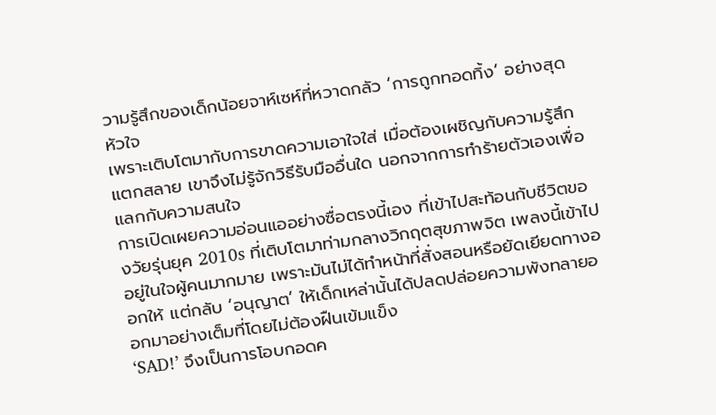วามรู้สึกของเด็กน้อยจาห์เซห์ที่หวาดกลัว ‘การถูกทอดทิ้ง’ อย่างสุดหัวใจ
เพราะเติบโตมากับการขาดความเอาใจใส่ เมื่อต้องเผชิญกับความรู้สึกแตกสลาย เขาจึงไม่รู้จักวิธีรับมืออื่นใด นอกจากการทำร้ายตัวเองเพื่อแลกกับความสนใจ
การเปิดเผยความอ่อนแออย่างซื่อตรงนี้เอง ที่เข้าไปสะท้อนกับชีวิตของวัยรุ่นยุค 2010s ที่เติบโตมาท่ามกลางวิกฤตสุขภาพจิต เพลงนี้เข้าไปอยู่ในใจผู้คนมากมาย เพราะมันไม่ได้ทำหน้าที่สั่งสอนหรือยัดเยียดทางออกให้ แต่กลับ ‘อนุญาต’ ให้เด็กเหล่านั้นได้ปลดปล่อยความพังทลายออกมาอย่างเต็มที่โดยไม่ต้องฝืนเข้มแข็ง
‘SAD!’ จึงเป็นการโอบกอดค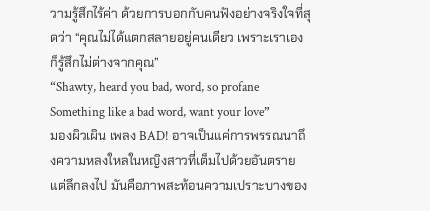วามรู้สึกไร้ค่า ด้วยการบอกกับคนฟังอย่างจริงใจที่สุดว่า “คุณไม่ได้แตกสลายอยู่คนเดียว เพราะเราเองก็รู้สึกไม่ต่างจากคุณ”
“Shawty, heard you bad, word, so profane
Something like a bad word, want your love”
มองผิวเผิน เพลง BAD! อาจเป็นแค่การพรรณนาถึงความหลงใหลในหญิงสาวที่เต็มไปด้วยอันตราย แต่ลึกลงไป มันคือภาพสะท้อนความเปราะบางของ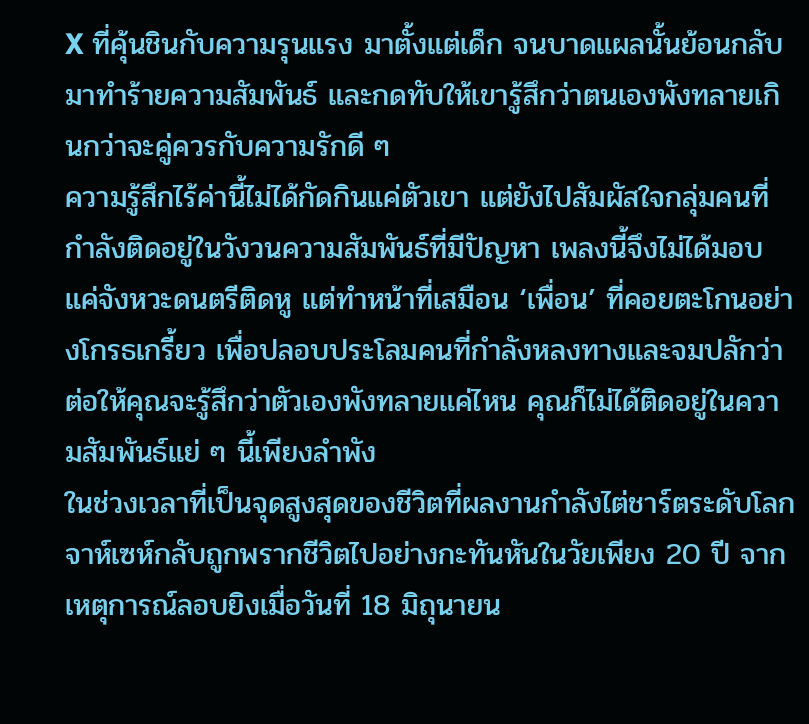X ที่คุ้นชินกับความรุนแรง มาตั้งแต่เด็ก จนบาดแผลนั้นย้อนกลับมาทำร้ายความสัมพันธ์ และกดทับให้เขารู้สึกว่าตนเองพังทลายเกินกว่าจะคู่ควรกับความรักดี ๆ
ความรู้สึกไร้ค่านี้ไม่ได้กัดกินแค่ตัวเขา แต่ยังไปสัมผัสใจกลุ่มคนที่กำลังติดอยู่ในวังวนความสัมพันธ์ที่มีปัญหา เพลงนี้จึงไม่ได้มอบแค่จังหวะดนตรีติดหู แต่ทำหน้าที่เสมือน ‘เพื่อน’ ที่คอยตะโกนอย่างโกรธเกรี้ยว เพื่อปลอบประโลมคนที่กำลังหลงทางและจมปลักว่า ต่อให้คุณจะรู้สึกว่าตัวเองพังทลายแค่ไหน คุณก็ไม่ได้ติดอยู่ในความสัมพันธ์แย่ ๆ นี้เพียงลำพัง
ในช่วงเวลาที่เป็นจุดสูงสุดของชีวิตที่ผลงานกำลังไต่ชาร์ตระดับโลก จาห์เซห์กลับถูกพรากชีวิตไปอย่างกะทันหันในวัยเพียง 20 ปี จากเหตุการณ์ลอบยิงเมื่อวันที่ 18 มิถุนายน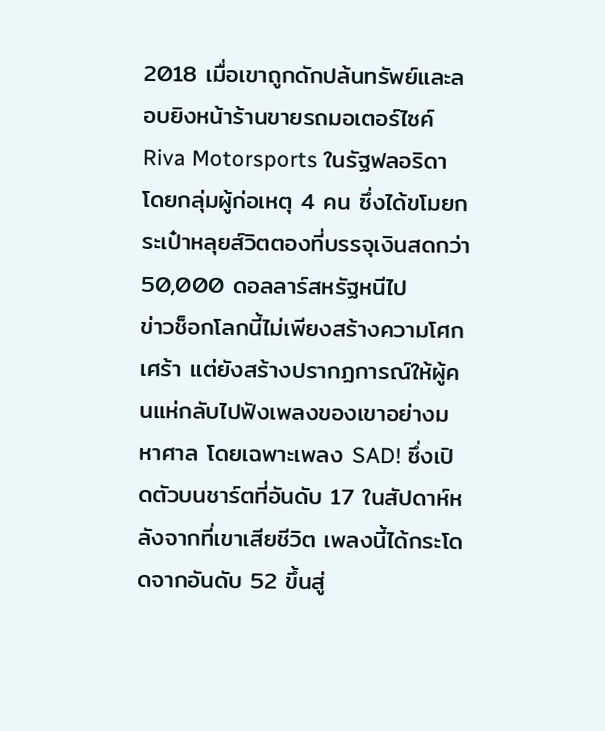2018 เมื่อเขาถูกดักปล้นทรัพย์และลอบยิงหน้าร้านขายรถมอเตอร์ไซค์ Riva Motorsports ในรัฐฟลอริดา โดยกลุ่มผู้ก่อเหตุ 4 คน ซึ่งได้ขโมยกระเป๋าหลุยส์วิตตองที่บรรจุเงินสดกว่า 50,000 ดอลลาร์สหรัฐหนีไป
ข่าวช็อกโลกนี้ไม่เพียงสร้างความโศกเศร้า แต่ยังสร้างปรากฏการณ์ให้ผู้คนแห่กลับไปฟังเพลงของเขาอย่างมหาศาล โดยเฉพาะเพลง SAD! ซึ่งเปิดตัวบนชาร์ตที่อันดับ 17 ในสัปดาห์หลังจากที่เขาเสียชีวิต เพลงนี้ได้กระโดดจากอันดับ 52 ขึ้นสู่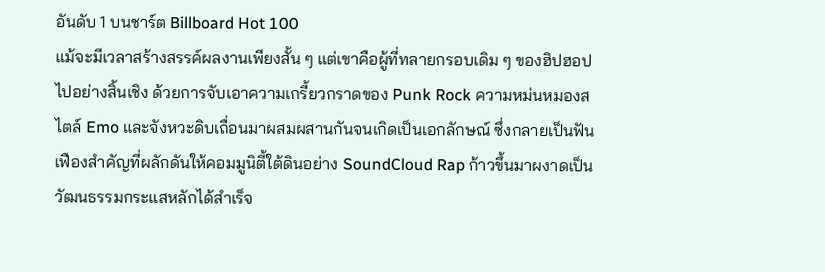อันดับ 1 บนชาร์ต Billboard Hot 100
แม้จะมีเวลาสร้างสรรค์ผลงานเพียงสั้น ๆ แต่เขาคือผู้ที่ทลายกรอบเดิม ๆ ของฮิปฮอปไปอย่างสิ้นเชิง ด้วยการจับเอาความเกรี้ยวกราดของ Punk Rock ความหม่นหมองสไตล์ Emo และจังหวะดิบเถื่อนมาผสมผสานกันจนเกิดเป็นเอกลักษณ์ ซึ่งกลายเป็นฟันเฟืองสำคัญที่ผลักดันให้คอมมูนิตี้ใต้ดินอย่าง SoundCloud Rap ก้าวขึ้นมาผงาดเป็นวัฒนธรรมกระแสหลักได้สำเร็จ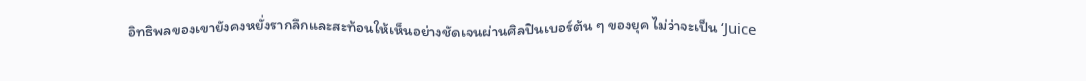อิทธิพลของเขายังคงหยั่งรากลึกและสะท้อนให้เห็นอย่างชัดเจนผ่านศิลปินเบอร์ต้น ๆ ของยุค ไม่ว่าจะเป็น ‘Juice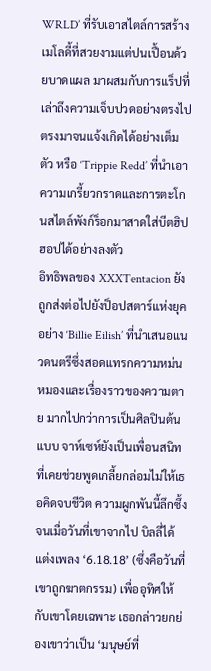WRLD’ ที่รับเอาสไตล์การสร้างเมโลดี้ที่สวยงามแต่ปนเปื้อนด้วยบาดแผล มาผสมกับการแร็ปที่เล่าถึงความเจ็บปวดอย่างตรงไปตรงมาจนแจ้งเกิดได้อย่างเต็มตัว หรือ ‘Trippie Redd’ ที่นำเอาความเกรี้ยวกราดและการตะโกนสไตล์พังก์ร็อกมาสาดใส่บีตฮิปฮอปได้อย่างลงตัว
อิทธิพลของ XXXTentacion ยังถูกส่งต่อไปยังป็อปสตาร์แห่งยุคอย่าง ‘Billie Eilish’ ที่นำเสนอแนวดนตรีซึ่งสอดแทรกความหม่นหมองและเรื่องราวของความตาย มากไปกว่าการเป็นศิลปินต้นแบบ จาห์เซห์ยังเป็นเพื่อนสนิทที่เคยช่วยพูดเกลี้ยกล่อมไม่ให้เธอคิดจบชีวิต ความผูกพันนี้ลึกซึ้งจนเมื่อวันที่เขาจากไป บิลลี่ได้แต่งเพลง ‘6.18.18’ (ซึ่งคือวันที่เขาถูกฆาตกรรม) เพื่ออุทิศให้กับเขาโดยเฉพาะ เธอกล่าวยกย่องเขาว่าเป็น ‘มนุษย์ที่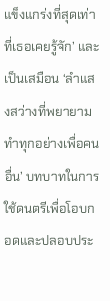แข็งแกร่งที่สุดเท่าที่เธอเคยรู้จัก’ และเป็นเสมือน ‘ลำแสงสว่างที่พยายามทำทุกอย่างเพื่อคนอื่น’ บทบาทในการใช้ดนตรีเพื่อโอบกอดและปลอบประ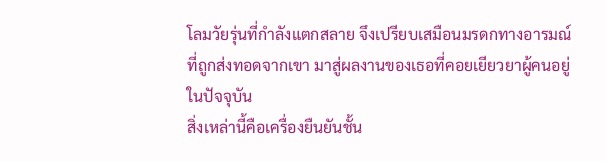โลมวัยรุ่นที่กำลังแตกสลาย จึงเปรียบเสมือนมรดกทางอารมณ์ที่ถูกส่งทอดจากเขา มาสู่ผลงานของเธอที่คอยเยียวยาผู้คนอยู่ในปัจจุบัน
สิ่งเหล่านี้คือเครื่องยืนยันชั้น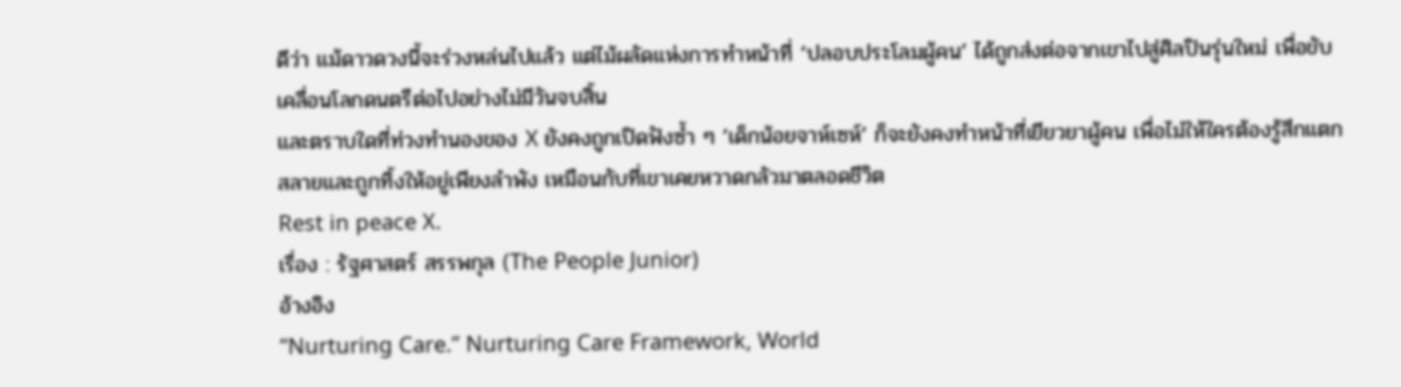ดีว่า แม้ดาวดวงนี้จะร่วงหล่นไปแล้ว แต่ไม้ผลัดแห่งการทำหน้าที่ ‘ปลอบประโลมผู้คน’ ได้ถูกส่งต่อจากเขาไปสู่ศิลปินรุ่นใหม่ เพื่อขับเคลื่อนโลกดนตรีต่อไปอย่างไม่มีวันจบสิ้น
และตราบใดที่ท่วงทำนองของ X ยังคงถูกเปิดฟังซ้ำ ๆ ‘เด็กน้อยจาห์เซห์’ ก็จะยังคงทำหน้าที่เยียวยาผู้คน เพื่อไม่ให้ใครต้องรู้สึกแตกสลายและถูกทิ้งให้อยู่เพียงลำพัง เหมือนกับที่เขาเคยหวาดกลัวมาตลอดชีวิต
Rest in peace X.
เรื่อง : รัฐศาสตร์ สรรพกุล (The People Junior)
อ้างอิง
“Nurturing Care.” Nurturing Care Framework, World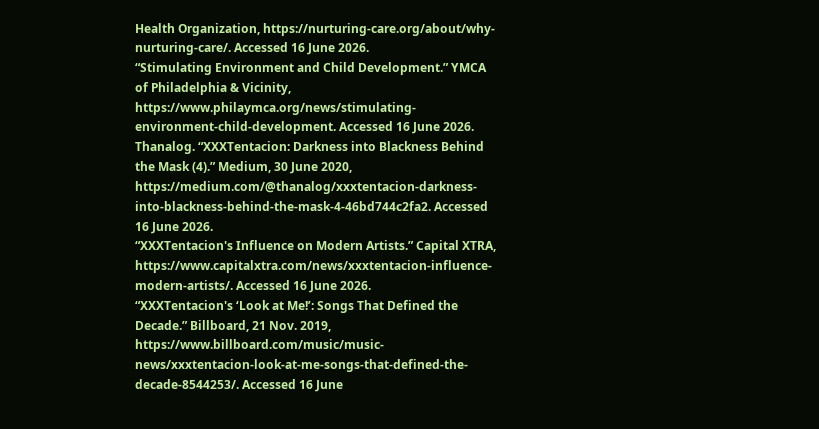Health Organization, https://nurturing-care.org/about/why-nurturing-care/. Accessed 16 June 2026.
“Stimulating Environment and Child Development.” YMCA of Philadelphia & Vicinity, https://www.philaymca.org/news/stimulating-environment-child-development. Accessed 16 June 2026.
Thanalog. “XXXTentacion: Darkness into Blackness Behind the Mask (4).” Medium, 30 June 2020, https://medium.com/@thanalog/xxxtentacion-darkness-into-blackness-behind-the-mask-4-46bd744c2fa2. Accessed 16 June 2026.
“XXXTentacion's Influence on Modern Artists.” Capital XTRA, https://www.capitalxtra.com/news/xxxtentacion-influence-modern-artists/. Accessed 16 June 2026.
“XXXTentacion's ‘Look at Me!’: Songs That Defined the Decade.” Billboard, 21 Nov. 2019, https://www.billboard.com/music/music-news/xxxtentacion-look-at-me-songs-that-defined-the-decade-8544253/. Accessed 16 June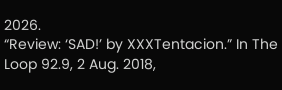2026.
“Review: ‘SAD!’ by XXXTentacion.” In The Loop 92.9, 2 Aug. 2018,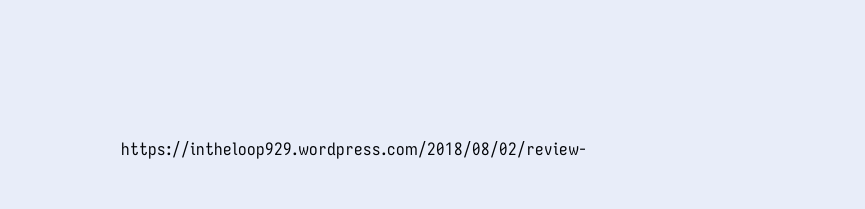https://intheloop929.wordpress.com/2018/08/02/review-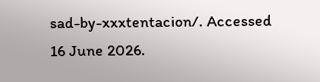sad-by-xxxtentacion/. Accessed 16 June 2026.